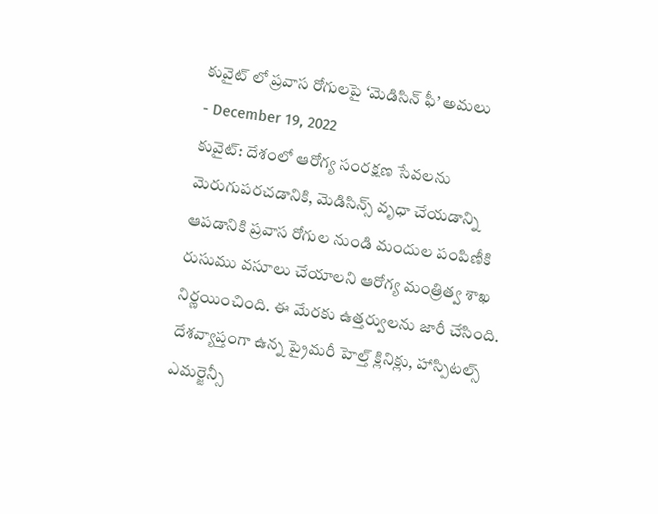కువైట్ లో ప్రవాస రోగులపై ‘మెడిసిన్ ఫీ’ అమలు
- December 19, 2022
కువైట్: దేశంలో ఆరోగ్య సంరక్షణ సేవలను మెరుగుపరచడానికి, మెడిసిన్స్ వృధా చేయడాన్ని ఆపడానికి ప్రవాస రోగుల నుండి మందుల పంపిణీకి రుసుము వసూలు చేయాలని ఆరోగ్య మంత్రిత్వ శాఖ నిర్ణయించింది. ఈ మేరకు ఉత్తర్వులను జారీ చేసింది. దేశవ్యాప్తంగా ఉన్న ప్రైమరీ హెల్త్ క్లినిక్లు, హాస్పిటల్స్ ఎమర్జెన్సీ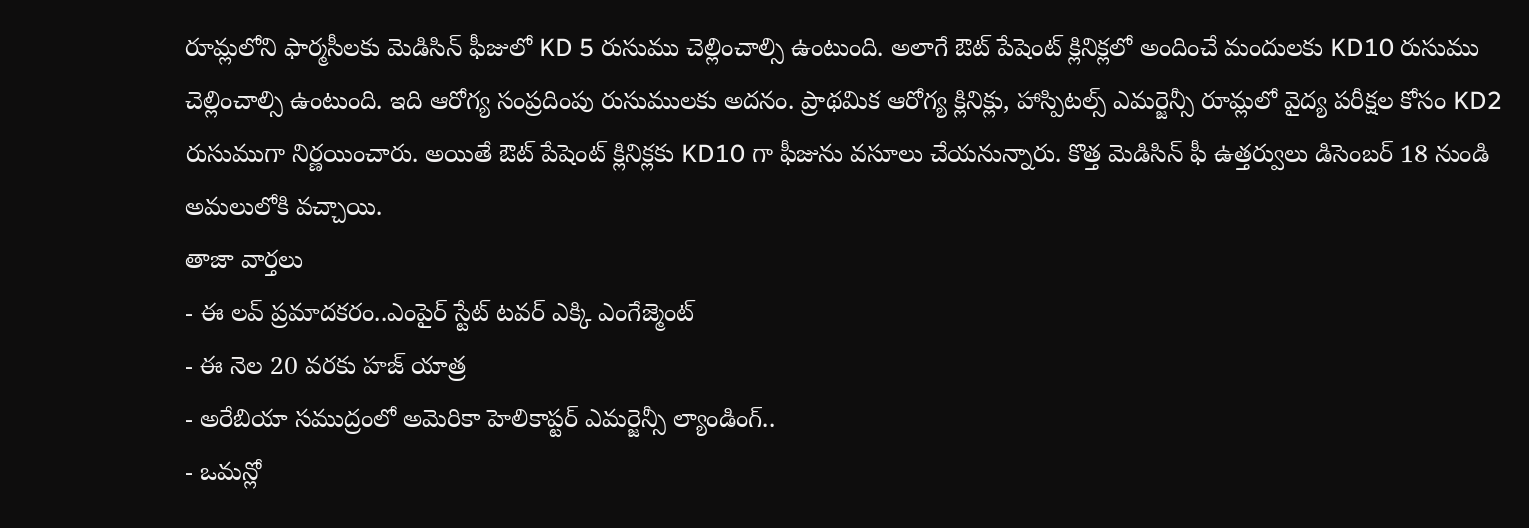రూమ్లలోని ఫార్మసీలకు మెడిసిన్ ఫీజులో KD 5 రుసుము చెల్లించాల్సి ఉంటుంది. అలాగే ఔట్ పేషెంట్ క్లినిక్లలో అందించే మందులకు KD10 రుసుము చెల్లించాల్సి ఉంటుంది. ఇది ఆరోగ్య సంప్రదింపు రుసుములకు అదనం. ప్రాథమిక ఆరోగ్య క్లినిక్లు, హాస్పిటల్స్ ఎమర్జెన్సీ రూమ్లలో వైద్య పరీక్షల కోసం KD2 రుసుముగా నిర్ణయించారు. అయితే ఔట్ పేషెంట్ క్లినిక్లకు KD10 గా ఫీజును వసూలు చేయనున్నారు. కొత్త మెడిసిన్ ఫీ ఉత్తర్వులు డిసెంబర్ 18 నుండి అమలులోకి వచ్చాయి.
తాజా వార్తలు
- ఈ లవ్ ప్రమాదకరం..ఎంపైర్ స్టేట్ టవర్ ఎక్కి ఎంగేజ్మెంట్
- ఈ నెల 20 వరకు హజ్ యాత్ర
- అరేబియా సముద్రంలో అమెరికా హెలికాప్టర్ ఎమర్జెన్సీ ల్యాండింగ్..
- ఒమన్లో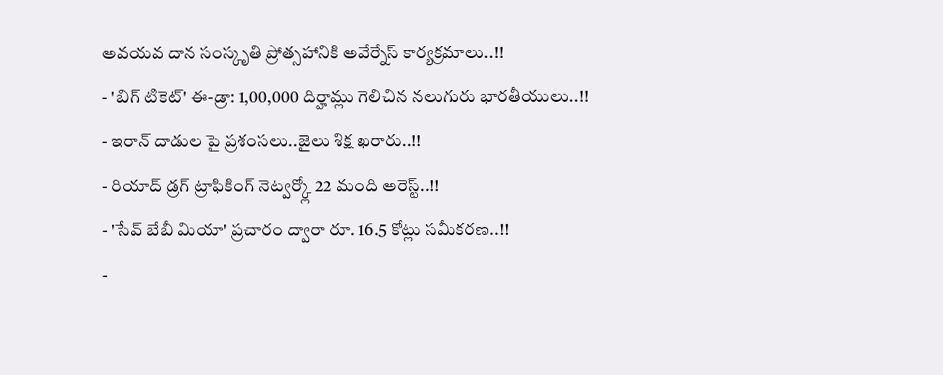అవయవ దాన సంస్కృతి ప్రోత్సహానికి అవేర్నేస్ కార్యక్రమాలు..!!
- 'బిగ్ టికెట్' ఈ-డ్రా: 1,00,000 దిర్హామ్లు గెలిచిన నలుగురు భారతీయులు..!!
- ఇరాన్ దాడుల పై ప్రశంసలు..జైలు శిక్ష ఖరారు..!!
- రియాద్ డ్రగ్ ట్రాఫికింగ్ నెట్వర్క్లో 22 మంది అరెస్ట్..!!
- 'సేవ్ బేబీ మియా' ప్రచారం ద్వారా రూ. 16.5 కోట్లు సమీకరణ..!!
-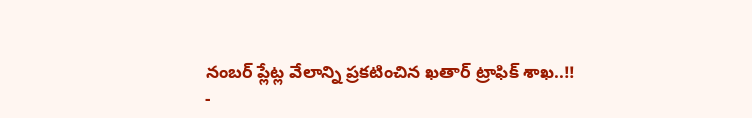నంబర్ ప్లేట్ల వేలాన్ని ప్రకటించిన ఖతార్ ట్రాఫిక్ శాఖ..!!
-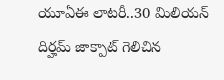యూఏఈ లాటరీ..30 మిలియన్ దిర్హమ్ జాక్పాట్ గెలిచిన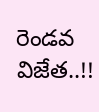రెండవ విజేత..!!